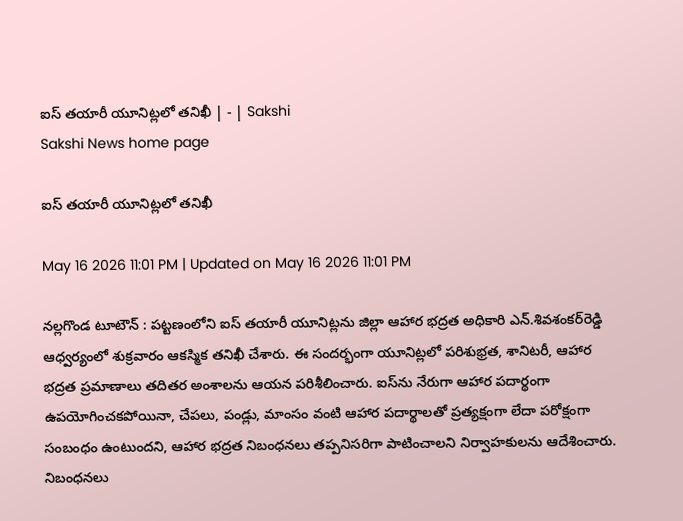ఐస్‌ తయారీ యూనిట్లలో తనిఖీ | - | Sakshi
Sakshi News home page

ఐస్‌ తయారీ యూనిట్లలో తనిఖీ

May 16 2026 11:01 PM | Updated on May 16 2026 11:01 PM

నల్లగొండ టూటౌన్‌ : పట్టణంలోని ఐస్‌ తయారీ యూనిట్లను జిల్లా ఆహార భద్రత అధికారి ఎన్‌.శివశంకర్‌రెడ్డి ఆధ్వర్యంలో శుక్రవారం ఆకస్మిక తనిఖీ చేశారు. ఈ సందర్భంగా యూనిట్లలో పరిశుభ్రత, శానిటరీ, ఆహార భద్రత ప్రమాణాలు తదితర అంశాలను ఆయన పరిశీలించారు. ఐస్‌ను నేరుగా ఆహార పదార్థంగా ఉపయోగించకపోయినా, చేపలు, పండ్లు, మాంసం వంటి ఆహార పదార్థాలతో ప్రత్యక్షంగా లేదా పరోక్షంగా సంబంధం ఉంటుందని, ఆహార భద్రత నిబంధనలు తప్పనిసరిగా పాటించాలని నిర్వాహకులను ఆదేశించారు. నిబంధనలు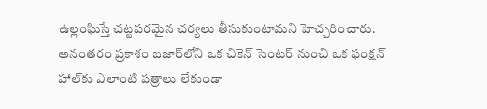ఉల్లంఘిస్తే చట్టపరమైన చర్యలు తీసుకుంటామని హెచ్చరించారు. అనంతరం ప్రకాశం బజార్‌లోని ఒక చికెన్‌ సెంటర్‌ నుంచి ఒక ఫంక్షన్‌ హాల్‌కు ఎలాంటి పత్రాలు లేకుండా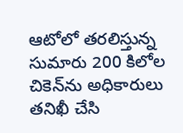ఆటోలో తరలిస్తున్న సుమారు 200 కిలోల చికెన్‌ను అధికారులు తనిఖీ చేసి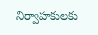నిర్వాహకులకు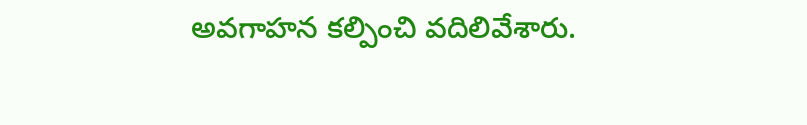అవగాహన కల్పించి వదిలివేశారు.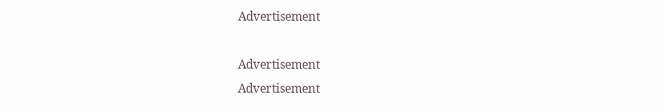Advertisement

Advertisement
Advertisement